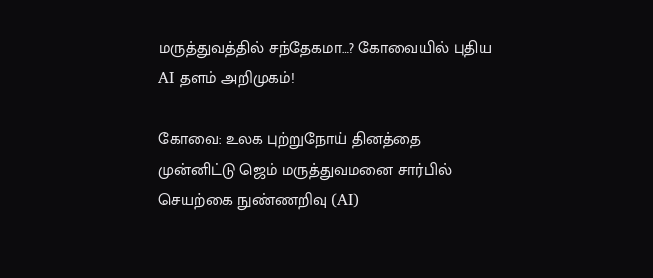மருத்துவத்தில் சந்தேகமா…? கோவையில் புதிய AI தளம் அறிமுகம்!

கோவை: உலக புற்றுநோய் தினத்தை முன்னிட்டு ஜெம் மருத்துவமனை சார்பில் செயற்கை நுண்ணறிவு (AI)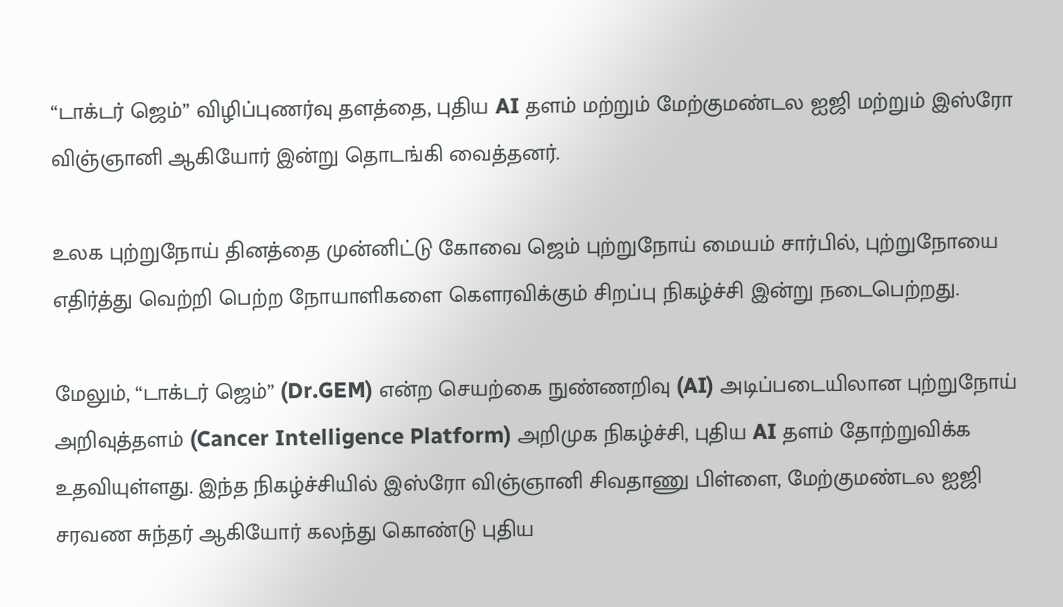“டாக்டர் ஜெம்” விழிப்புணர்வு தளத்தை, புதிய AI தளம் மற்றும் மேற்குமண்டல ஐஜி மற்றும் இஸ்ரோ விஞ்ஞானி ஆகியோர் இன்று தொடங்கி வைத்தனர்.

உலக புற்றுநோய் தினத்தை முன்னிட்டு கோவை ஜெம் புற்றுநோய் மையம் சார்பில், புற்றுநோயை எதிர்த்து வெற்றி பெற்ற நோயாளிகளை கௌரவிக்கும் சிறப்பு நிகழ்ச்சி இன்று நடைபெற்றது.

மேலும், “டாக்டர் ஜெம்” (Dr.GEM) என்ற செயற்கை நுண்ணறிவு (AI) அடிப்படையிலான புற்றுநோய் அறிவுத்தளம் (Cancer Intelligence Platform) அறிமுக நிகழ்ச்சி, புதிய AI தளம் தோற்றுவிக்க உதவியுள்ளது. இந்த நிகழ்ச்சியில் இஸ்ரோ விஞ்ஞானி சிவதாணு பிள்ளை, மேற்குமண்டல ஐஜி சரவண சுந்தர் ஆகியோர் கலந்து கொண்டு புதிய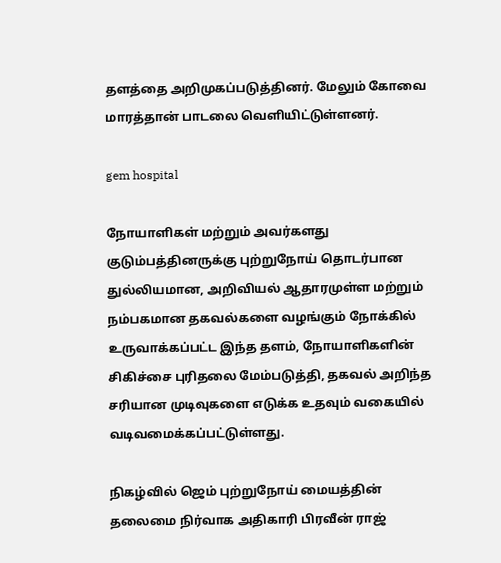தளத்தை அறிமுகப்படுத்தினர். மேலும் கோவை மாரத்தான் பாடலை வெளியிட்டுள்ளனர்.

gem hospital

நோயாளிகள் மற்றும் அவர்களது குடும்பத்தினருக்கு புற்றுநோய் தொடர்பான துல்லியமான, அறிவியல் ஆதாரமுள்ள மற்றும் நம்பகமான தகவல்களை வழங்கும் நோக்கில் உருவாக்கப்பட்ட இந்த தளம், நோயாளிகளின் சிகிச்சை புரிதலை மேம்படுத்தி, தகவல் அறிந்த சரியான முடிவுகளை எடுக்க உதவும் வகையில் வடிவமைக்கப்பட்டுள்ளது.

நிகழ்வில் ஜெம் புற்றுநோய் மையத்தின் தலைமை நிர்வாக அதிகாரி பிரவீன் ராஜ்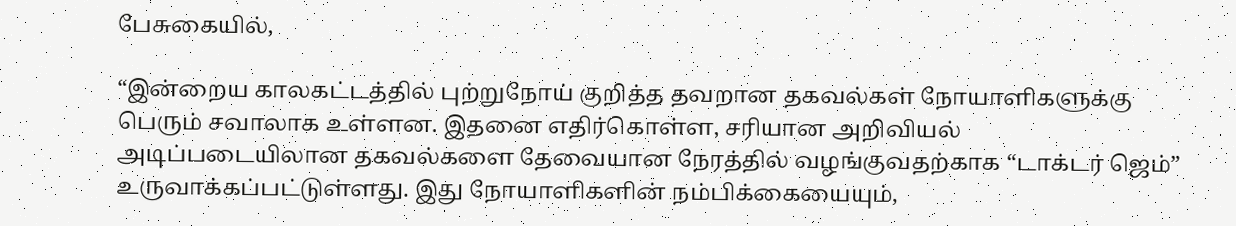பேசுகையில்,

“இன்றைய காலகட்டத்தில் புற்றுநோய் குறித்த தவறான தகவல்கள் நோயாளிகளுக்கு பெரும் சவாலாக உள்ளன. இதனை எதிர்கொள்ள, சரியான அறிவியல் அடிப்படையிலான தகவல்களை தேவையான நேரத்தில் வழங்குவதற்காக “டாக்டர் ஜெம்” உருவாக்கப்பட்டுள்ளது. இது நோயாளிகளின் நம்பிக்கையையும்,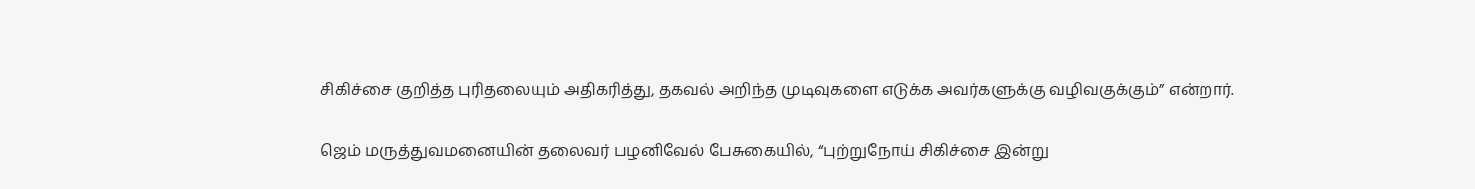சிகிச்சை குறித்த புரிதலையும் அதிகரித்து, தகவல் அறிந்த முடிவுகளை எடுக்க அவர்களுக்கு வழிவகுக்கும்” என்றார்.

ஜெம் மருத்துவமனையின் தலைவர் பழனிவேல் பேசுகையில், “புற்றுநோய் சிகிச்சை இன்று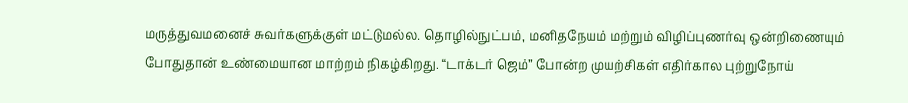மருத்துவமனைச் சுவர்களுக்குள் மட்டுமல்ல. தொழில்நுட்பம், மனிதநேயம் மற்றும் விழிப்புணர்வு ஒன்றிணையும் போதுதான் உண்மையான மாற்றம் நிகழ்கிறது. “டாக்டர் ஜெம்” போன்ற முயற்சிகள் எதிர்கால புற்றுநோய்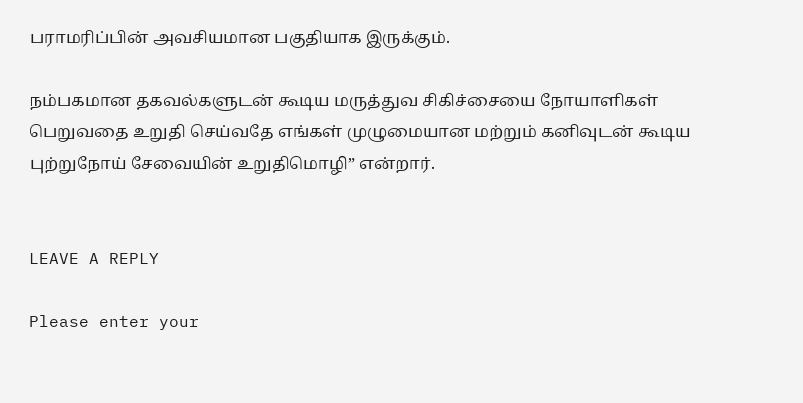பராமரிப்பின் அவசியமான பகுதியாக இருக்கும்.

நம்பகமான தகவல்களுடன் கூடிய மருத்துவ சிகிச்சையை நோயாளிகள் பெறுவதை உறுதி செய்வதே எங்கள் முழுமையான மற்றும் கனிவுடன் கூடிய புற்றுநோய் சேவையின் உறுதிமொழி” என்றார்.


LEAVE A REPLY

Please enter your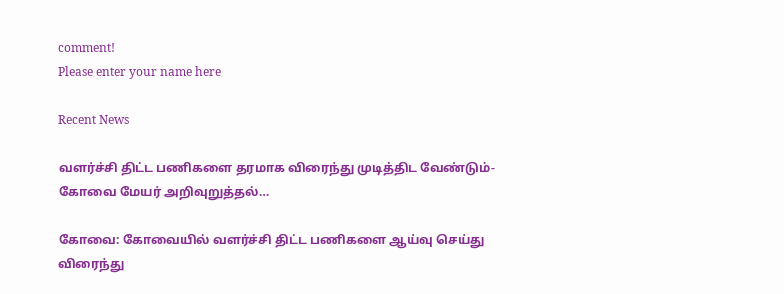comment!
Please enter your name here

Recent News

வளர்ச்சி திட்ட பணிகளை தரமாக விரைந்து முடித்திட வேண்டும்- கோவை மேயர் அறிவுறுத்தல்…

கோவை: கோவையில் வளர்ச்சி திட்ட பணிகளை ஆய்வு செய்து விரைந்து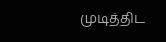முடித்திட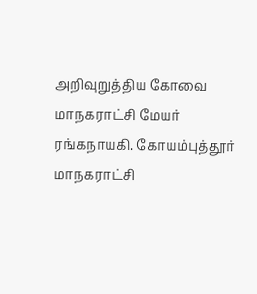அறிவுறுத்திய கோவை மாநகராட்சி மேயர் ரங்கநாயகி. கோயம்புத்தூர் மாநகராட்சி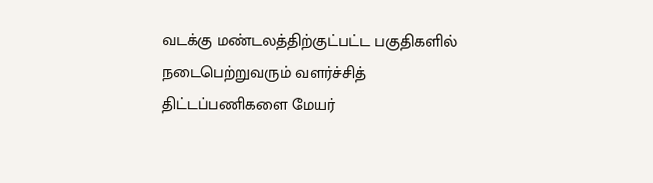வடக்கு மண்டலத்திற்குட்பட்ட பகுதிகளில் நடைபெற்றுவரும் வளர்ச்சித் திட்டப்பணிகளை மேயர்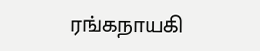ரங்கநாயகி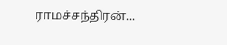ராமச்சந்திரன்...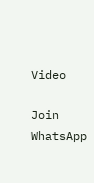Video

Join WhatsApp